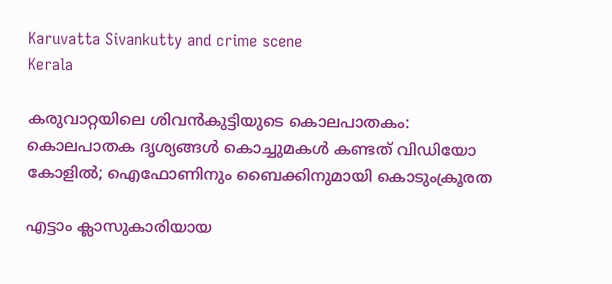Karuvatta Sivankutty and crime scene
Kerala

കരുവാറ്റയിലെ ശിവൻകുട്ടിയുടെ കൊലപാതകം: കൊലപാതക ദൃശ്യങ്ങൾ കൊച്ചുമകൾ കണ്ടത് വിഡിയോ കോളിൽ; ഐഫോണിനും ബൈക്കിനുമായി കൊടുംക്രൂരത

എട്ടാം ക്ലാസുകാരിയായ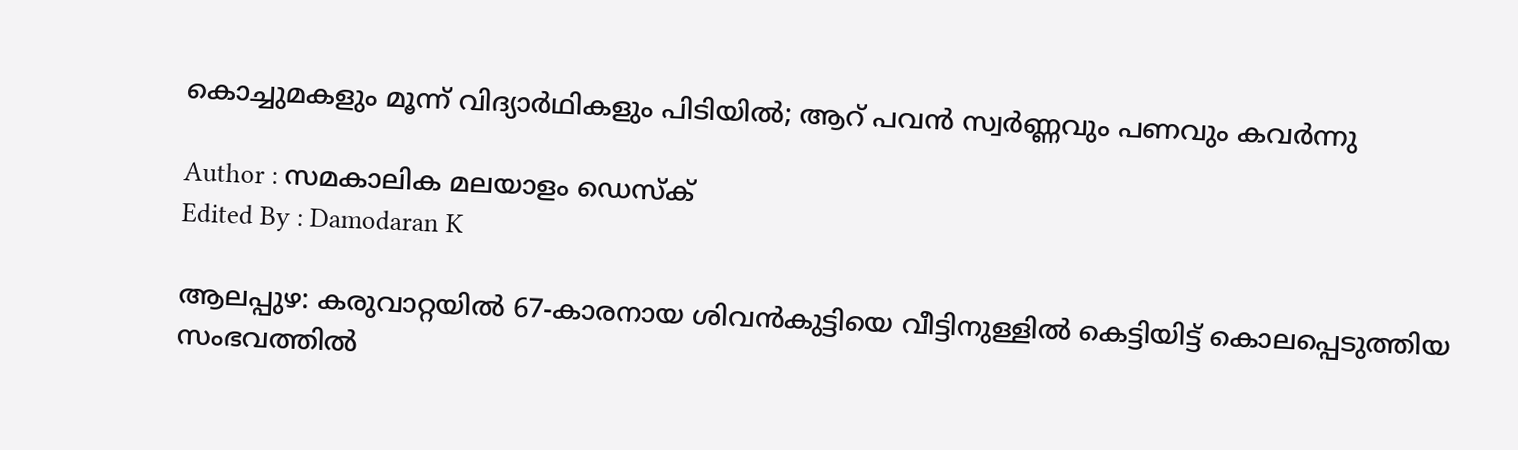കൊച്ചുമകളും മൂന്ന് വിദ്യാർഥികളും പിടിയിൽ; ആറ് പവൻ സ്വർണ്ണവും പണവും കവർന്നു

Author : സമകാലിക മലയാളം ഡെസ്ക്
Edited By : Damodaran K

ആലപ്പുഴ: കരുവാറ്റയിൽ 67-കാരനായ ശിവൻകുട്ടിയെ വീട്ടിനുള്ളിൽ കെട്ടിയിട്ട് കൊലപ്പെടുത്തിയ സംഭവത്തിൽ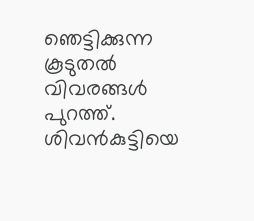ഞെട്ടിക്കുന്ന കൂടുതൽ വിവരങ്ങൾ പുറത്ത്. ശിവൻകുട്ടിയെ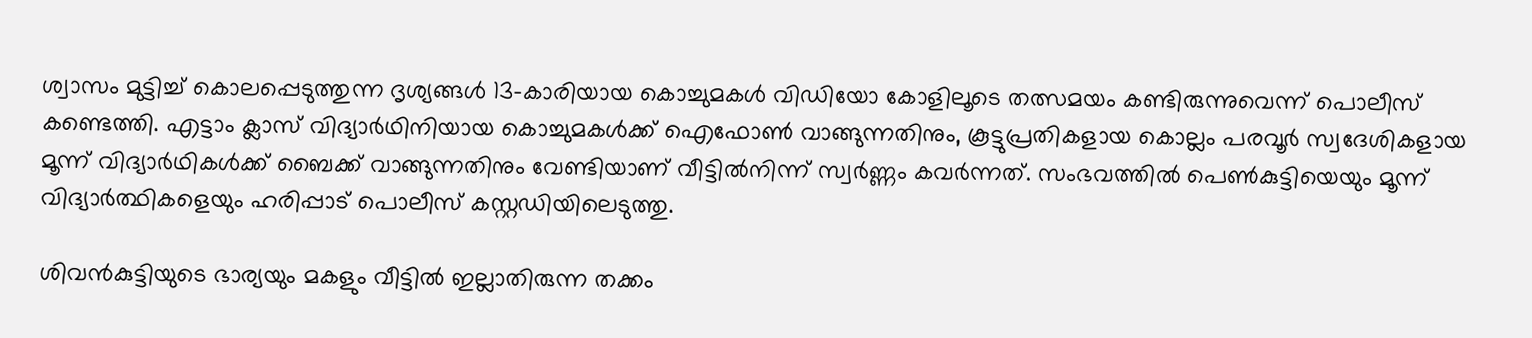ശ്വാസം മുട്ടിച്ച് കൊലപ്പെടുത്തുന്ന ദൃശ്യങ്ങൾ 13-കാരിയായ കൊച്ചുമകൾ വിഡിയോ കോളിലൂടെ തത്സമയം കണ്ടിരുന്നുവെന്ന് പൊലീസ് കണ്ടെത്തി. എട്ടാം ക്ലാസ് വിദ്യാർഥിനിയായ കൊച്ചുമകൾക്ക് ഐഫോൺ വാങ്ങുന്നതിനും, കൂട്ടുപ്രതികളായ കൊല്ലം പരവൂർ സ്വദേശികളായ മൂന്ന് വിദ്യാർഥികൾക്ക് ബൈക്ക് വാങ്ങുന്നതിനും വേണ്ടിയാണ് വീട്ടിൽനിന്ന് സ്വർണ്ണം കവർന്നത്. സംഭവത്തിൽ പെൺകുട്ടിയെയും മൂന്ന് വിദ്യാർത്ഥികളെയും ഹരിപ്പാട് പൊലീസ് കസ്റ്റഡിയിലെടുത്തു.

ശിവൻകുട്ടിയുടെ ഭാര്യയും മകളും വീട്ടിൽ ഇല്ലാതിരുന്ന തക്കം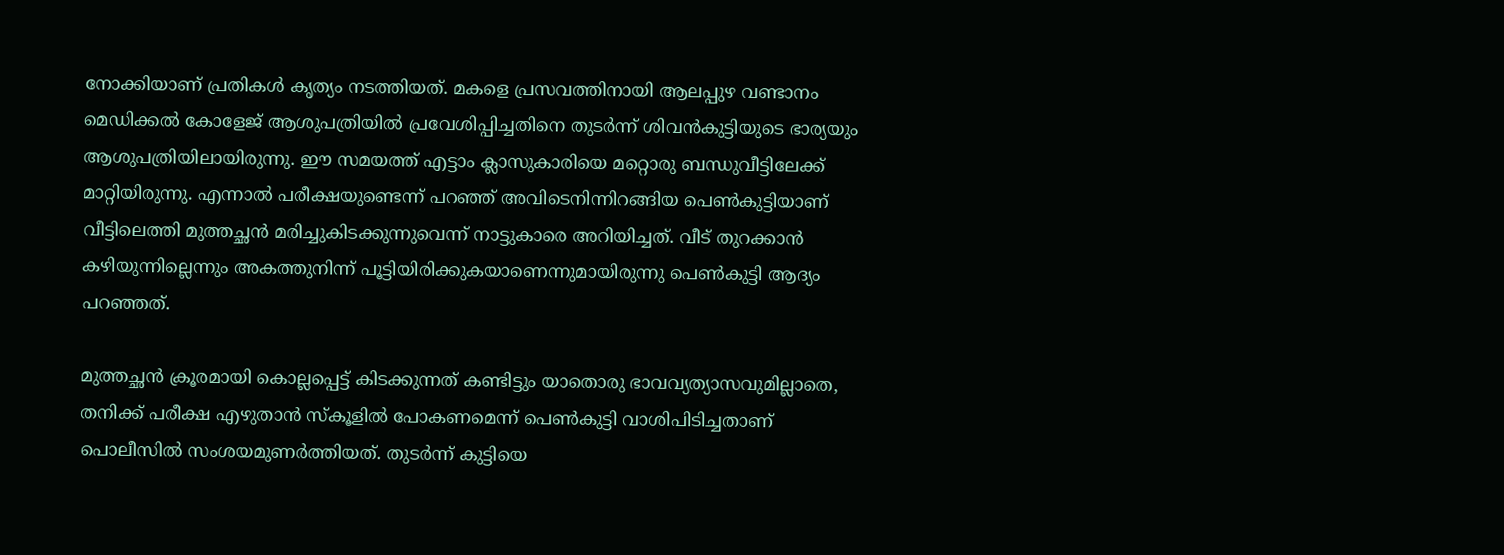നോക്കിയാണ് പ്രതികൾ കൃത്യം നടത്തിയത്. മകളെ പ്രസവത്തിനായി ആലപ്പുഴ വണ്ടാനം മെഡിക്കൽ കോളേജ് ആശുപത്രിയിൽ പ്രവേശിപ്പിച്ചതിനെ തുടർന്ന് ശിവൻകുട്ടിയുടെ ഭാര്യയും ആശുപത്രിയിലായിരുന്നു. ഈ സമയത്ത് എട്ടാം ക്ലാസുകാരിയെ മറ്റൊരു ബന്ധുവീട്ടിലേക്ക് മാറ്റിയിരുന്നു. എന്നാൽ പരീക്ഷയുണ്ടെന്ന് പറഞ്ഞ് അവിടെനിന്നിറങ്ങിയ പെൺകുട്ടിയാണ് വീട്ടിലെത്തി മുത്തച്ഛൻ മരിച്ചുകിടക്കുന്നുവെന്ന് നാട്ടുകാരെ അറിയിച്ചത്. വീട് തുറക്കാൻ കഴിയുന്നില്ലെന്നും അകത്തുനിന്ന് പൂട്ടിയിരിക്കുകയാണെന്നുമായിരുന്നു പെൺകുട്ടി ആദ്യം പറഞ്ഞത്.

മുത്തച്ഛൻ ക്രൂരമായി കൊല്ലപ്പെട്ട് കിടക്കുന്നത് കണ്ടിട്ടും യാതൊരു ഭാവവ്യത്യാസവുമില്ലാതെ, തനിക്ക് പരീക്ഷ എഴുതാൻ സ്കൂളിൽ പോകണമെന്ന് പെൺകുട്ടി വാശിപിടിച്ചതാണ് പൊലീസിൽ സംശയമുണർത്തിയത്. തുടർന്ന് കുട്ടിയെ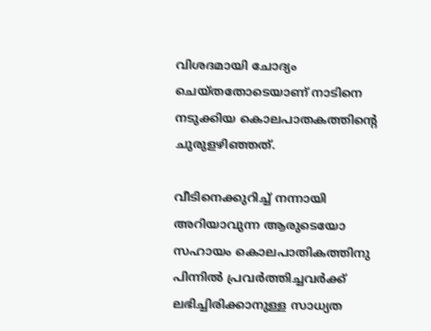വിശദമായി ചോദ്യം ചെയ്തതോടെയാണ് നാടിനെ നടുക്കിയ കൊലപാതകത്തിന്റെ ചുരുളഴിഞ്ഞത്.

വീടിനെക്കുറിച്ച് നന്നായി അറിയാവുന്ന ആരുടെയോ സഹായം കൊലപാതികത്തിനു പിന്നിൽ പ്രവർത്തിച്ചവർക്ക് ലഭിച്ചിരിക്കാനുള്ള സാധ്യത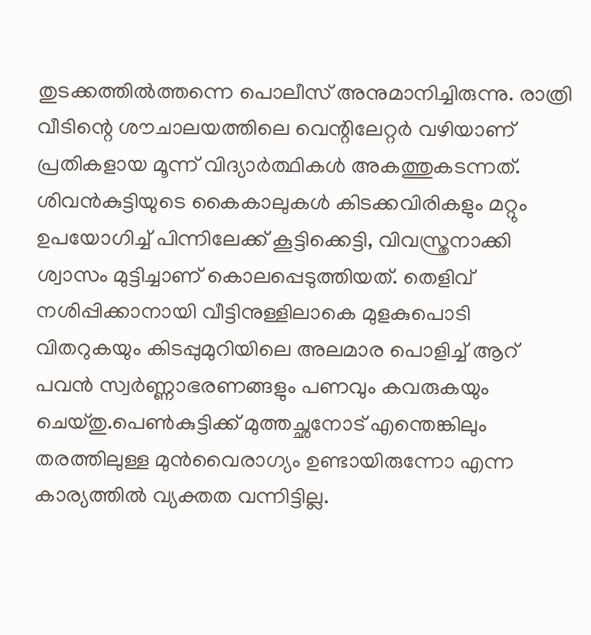തുടക്കത്തിൽത്തന്നെ പൊലീസ് അനുമാനിച്ചിരുന്നു. രാത്രി വീടിന്റെ ശൗചാലയത്തിലെ വെന്റിലേറ്റർ വഴിയാണ് പ്രതികളായ മൂന്ന് വിദ്യാർത്ഥികൾ അകത്തുകടന്നത്. ശിവൻകുട്ടിയുടെ കൈകാലുകൾ കിടക്കവിരികളും മറ്റും ഉപയോഗിച്ച് പിന്നിലേക്ക് കൂട്ടിക്കെട്ടി, വിവസ്ത്രനാക്കി ശ്വാസം മുട്ടിച്ചാണ് കൊലപ്പെടുത്തിയത്. തെളിവ് നശിപ്പിക്കാനായി വീട്ടിനുള്ളിലാകെ മുളകുപൊടി വിതറുകയും കിടപ്പുമുറിയിലെ അലമാര പൊളിച്ച് ആറ് പവൻ സ്വർണ്ണാഭരണങ്ങളും പണവും കവരുകയും ചെയ്തു.പെൺകുട്ടിക്ക് മുത്തച്ഛനോട് എന്തെങ്കിലും തരത്തിലുള്ള മുൻവൈരാഗ്യം ഉണ്ടായിരുന്നോ എന്ന കാര്യത്തിൽ വ്യക്തത വന്നിട്ടില്ല.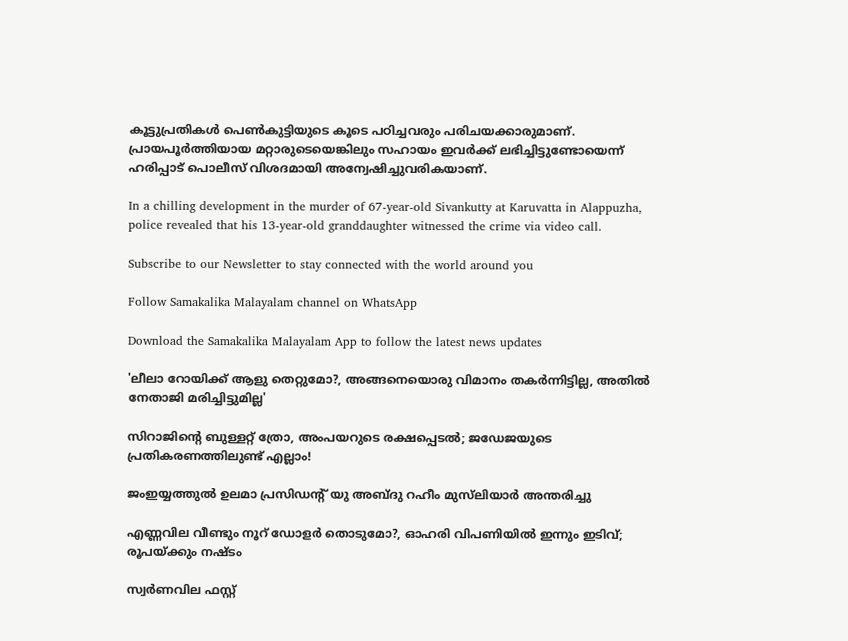കൂട്ടുപ്രതികൾ പെൺകുട്ടിയുടെ കൂടെ പഠിച്ചവരും പരിചയക്കാരുമാണ്. പ്രായപൂർത്തിയായ മറ്റാരുടെയെങ്കിലും സഹായം ഇവർക്ക് ലഭിച്ചിട്ടുണ്ടോയെന്ന് ഹരിപ്പാട് പൊലീസ് വിശദമായി അന്വേഷിച്ചുവരികയാണ്.

In a chilling development in the murder of 67-year-old Sivankutty at Karuvatta in Alappuzha, police revealed that his 13-year-old granddaughter witnessed the crime via video call.

Subscribe to our Newsletter to stay connected with the world around you

Follow Samakalika Malayalam channel on WhatsApp

Download the Samakalika Malayalam App to follow the latest news updates

'ലീലാ റോയിക്ക് ആളു തെറ്റുമോ?, അങ്ങനെയൊരു വിമാനം തകര്‍ന്നിട്ടില്ല, അതില്‍ നേതാജി മരിച്ചിട്ടുമില്ല'

സിറാജിന്റെ ബുള്ളറ്റ് ത്രോ, അംപയറുടെ രക്ഷപ്പെടൽ; ജഡേജയുടെ പ്രതികരണത്തിലുണ്ട് എല്ലാം!

ജംഇയ്യത്തുൽ ഉലമാ പ്രസിഡന്റ് യു അബ്ദു റഹീം മുസ്‌ലിയാർ അന്തരിച്ചു

എണ്ണവില വീണ്ടും നൂറ് ഡോളര്‍ തൊടുമോ?, ഓഹരി വിപണിയില്‍ ഇന്നും ഇടിവ്; രൂപയ്ക്കും നഷ്ടം

സ്വര്‍ണവില ഫസ്റ്റ്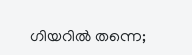ഗിയറില്‍ തന്നെ;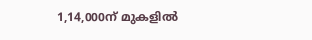1,14,000ന് മുകളില്‍